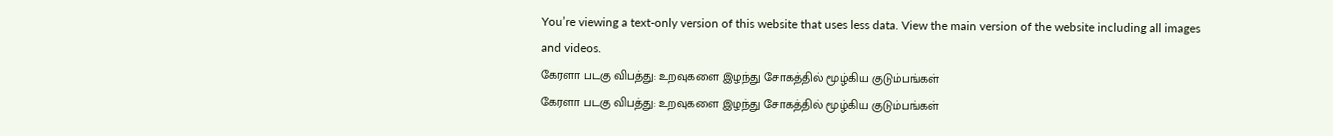You’re viewing a text-only version of this website that uses less data. View the main version of the website including all images and videos.
கேரளா படகு விபத்து: உறவுகளை இழந்து சோகத்தில் மூழ்கிய குடும்பங்கள்
கேரளா படகு விபத்து: உறவுகளை இழந்து சோகத்தில் மூழ்கிய குடும்பங்கள்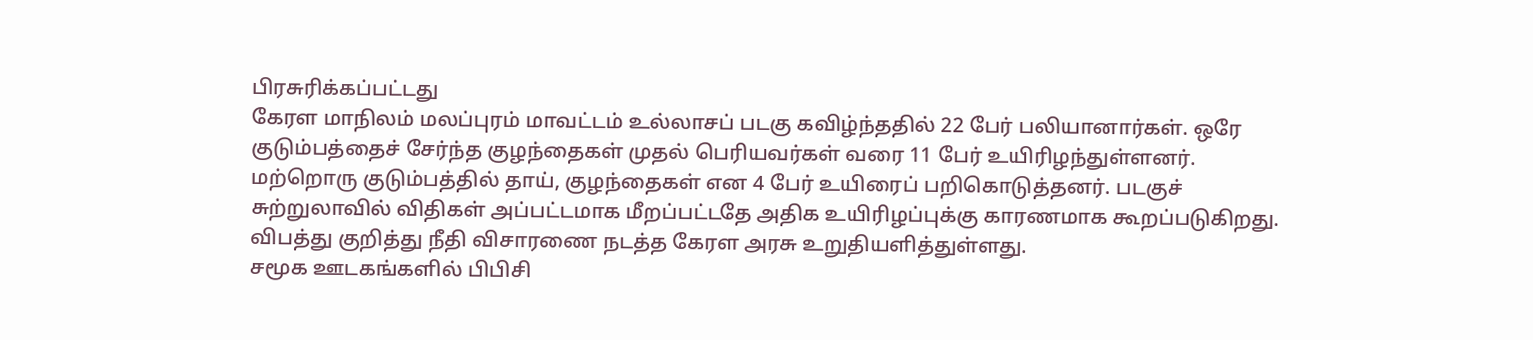பிரசுரிக்கப்பட்டது
கேரள மாநிலம் மலப்புரம் மாவட்டம் உல்லாசப் படகு கவிழ்ந்ததில் 22 பேர் பலியானார்கள். ஒரே குடும்பத்தைச் சேர்ந்த குழந்தைகள் முதல் பெரியவர்கள் வரை 11 பேர் உயிரிழந்துள்ளனர்.
மற்றொரு குடும்பத்தில் தாய், குழந்தைகள் என 4 பேர் உயிரைப் பறிகொடுத்தனர். படகுச் சுற்றுலாவில் விதிகள் அப்பட்டமாக மீறப்பட்டதே அதிக உயிரிழப்புக்கு காரணமாக கூறப்படுகிறது. விபத்து குறித்து நீதி விசாரணை நடத்த கேரள அரசு உறுதியளித்துள்ளது.
சமூக ஊடகங்களில் பிபிசி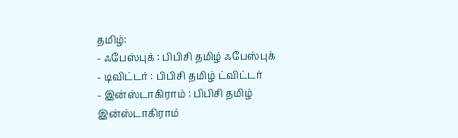தமிழ்:
- ஃபேஸ்புக் : பிபிசி தமிழ் ஃபேஸ்புக்
- டிவிட்டர் : பிபிசி தமிழ் ட்விட்டர்
- இன்ஸ்டாகிராம் : பிபிசி தமிழ் இன்ஸ்டாகிராம்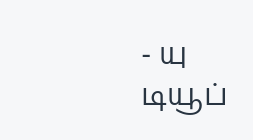- யு டியூப்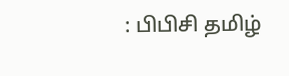: பிபிசி தமிழ்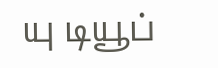யு டியூப்